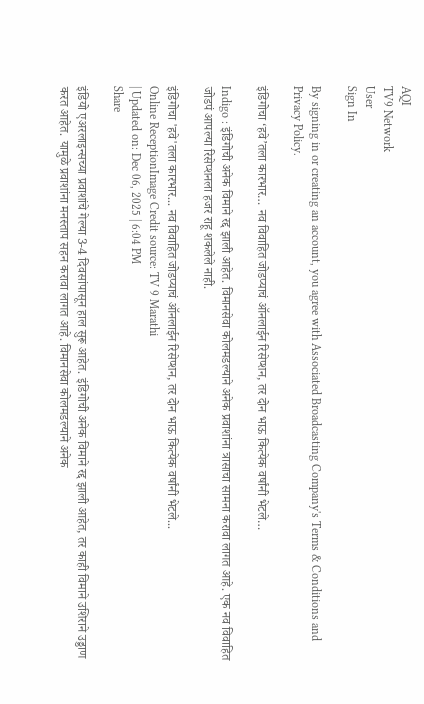AQI
TV9 Network
User
Sign In

By signing in or creating an account, you agree with Associated Broadcasting Company's Terms & Conditions and Privacy Policy.

इंडिगोचा ‘हवे’तला कारभार… नव विवाहित जोडप्याचं ऑनलाईन रिसेप्शन, तर दोन भाऊ कित्येक वर्षांनी भेटले…

Indigo : इंडिगोची अनेक विमाने रद्द झाली आहेत. विमानसेवा कोलमडल्याने अनेक प्रवाशांना त्रासाचा सामना करावा लागत आहे. एक नव विवाहित जोडपं आपल्या रिसेप्शनला हजर राहू शकलेले नाही.

इंडिगोचा 'हवे'तला कारभार... नव विवाहित जोडप्याचं ऑनलाईन रिसेप्शन, तर दोन भाऊ कित्येक वर्षांनी भेटले...
Online ReceptionImage Credit source: TV 9 Marathi
| Updated on: Dec 06, 2025 | 6:04 PM
Share

इंडियो एअरलाइन्सच्या प्रवाशांचे गेल्या 3-4 दिवसांपासून हाल सुरू आहेत. इंडिगोची अनेक विमाने रद्द झाली आहेत, तर काही विमाने उशिराने उड्डाण करत आहेत. यामुळे प्रवाशांना मनस्ताप सहन करावा लागत आहे. विमानसेवा कोलमडल्याने अनेक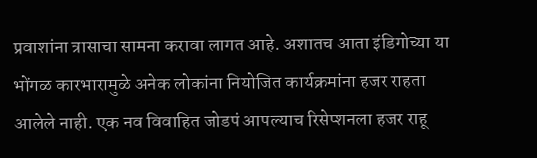प्रवाशांना त्रासाचा सामना करावा लागत आहे. अशातच आता इंडिगोच्या या भोंगळ कारभारामुळे अनेक लोकांना नियोजित कार्यक्रमांना हजर राहता आलेले नाही. एक नव विवाहित जोडपं आपल्याच रिसेप्शनला हजर राहू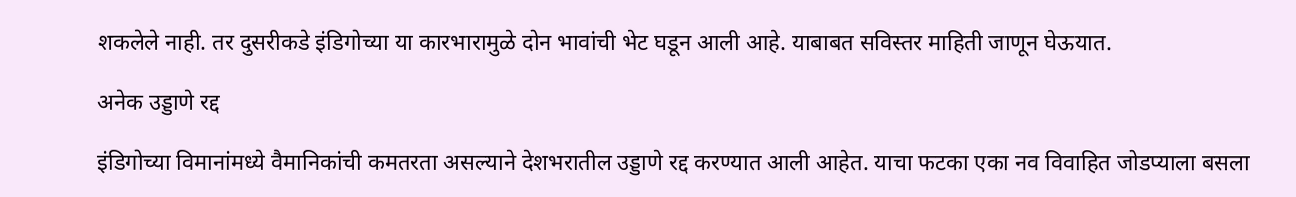शकलेले नाही. तर दुसरीकडे इंडिगोच्या या कारभारामुळे दोन भावांची भेट घडून आली आहे. याबाबत सविस्तर माहिती जाणून घेऊयात.

अनेक उड्डाणे रद्द

इंडिगोच्या विमानांमध्ये वैमानिकांची कमतरता असल्याने देशभरातील उड्डाणे रद्द करण्यात आली आहेत. याचा फटका एका नव विवाहित जोडप्याला बसला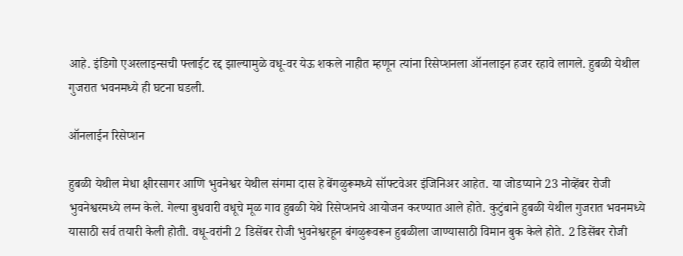आहे. इंडिगो एअरलाइन्सची फ्लाईट रद्द झाल्यामुळे वधू-वर येऊ शकले नाहीत म्हणून त्यांना रिसेप्शनला ऑनलाइन हजर रहावे लागले. हुबळी येथील गुजरात भवनमध्ये ही घटना घडली.

ऑनलाईन रिसेप्शन

हुबळी येथील मेधा क्षीरसागर आणि भुवनेश्वर येथील संगमा दास हे बेंगळुरूमध्ये सॉफ्टवेअर इंजिनिअर आहेत. या जोडप्याने 23 नोव्हेंबर रोजी भुवनेश्वरमध्ये लग्न केले. गेल्या बुधवारी वधूचे मूळ गाव हुबळी येथे रिसेप्शनचे आयोजन करण्यात आले होते. कुटुंबाने हुबळी येथील गुजरात भवनमध्ये यासाठी सर्व तयारी केली होती. वधू-वरांनी 2 डिसेंबर रोजी भुवनेश्वरहून बंगळुरूवरून हुबळीला जाण्यासाठी विमान बुक केले होते. 2 डिसेंबर रोजी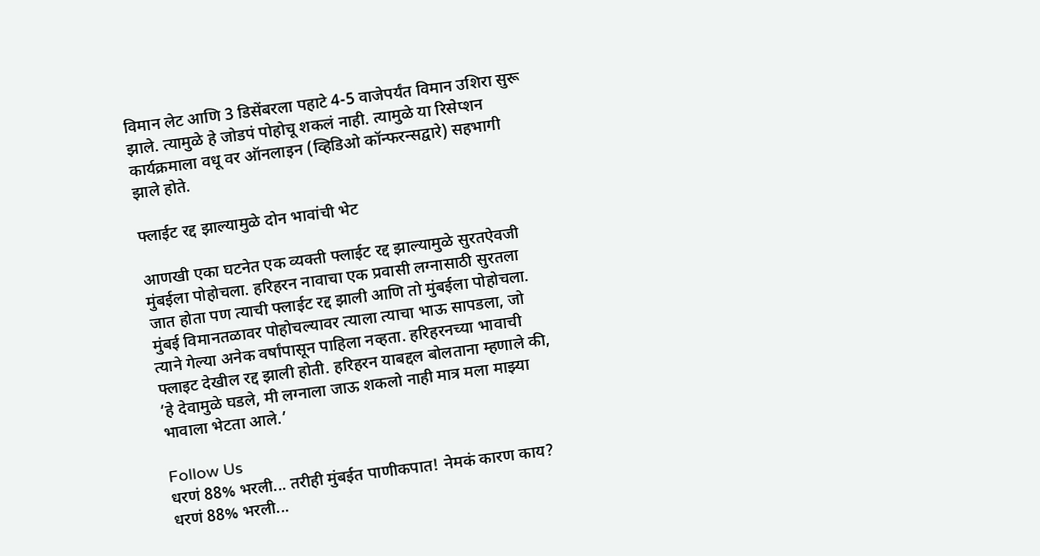विमान लेट आणि 3 डिसेंबरला पहाटे 4-5 वाजेपर्यंत विमान उशिरा सुरू झाले. त्यामुळे हे जोडपं पोहोचू शकलं नाही. त्यामुळे या रिसेप्शन कार्यक्रमाला वधू वर ऑनलाइन (व्हिडिओ कॉन्फरन्सद्वारे) सहभागी झाले होते.

फ्लाईट रद्द झाल्यामुळे दोन भावांची भेट

आणखी एका घटनेत एक व्यक्ती फ्लाईट रद्द झाल्यामुळे सुरतऐवजी मुंबईला पोहोचला. हरिहरन नावाचा एक प्रवासी लग्नासाठी सुरतला जात होता पण त्याची फ्लाईट रद्द झाली आणि तो मुंबईला पोहोचला. मुंबई विमानतळावर पोहोचल्यावर त्याला त्याचा भाऊ सापडला, जो त्याने गेल्या अनेक वर्षांपासून पाहिला नव्हता. हरिहरनच्या भावाची फ्लाइट देखील रद्द झाली होती. हरिहरन याबद्दल बोलताना म्हणाले की, ‘हे देवामुळे घडले, मी लग्नाला जाऊ शकलो नाही मात्र मला माझ्या भावाला भेटता आले.’

Follow Us
धरणं 88% भरली... तरीही मुंबईत पाणीकपात! नेमकं कारण काय?
धरणं 88% भरली...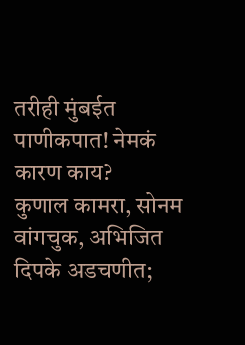तरीही मुंबईत पाणीकपात! नेमकं कारण काय?
कुणाल कामरा, सोनम वांगचुक, अभिजित दिपके अडचणीत;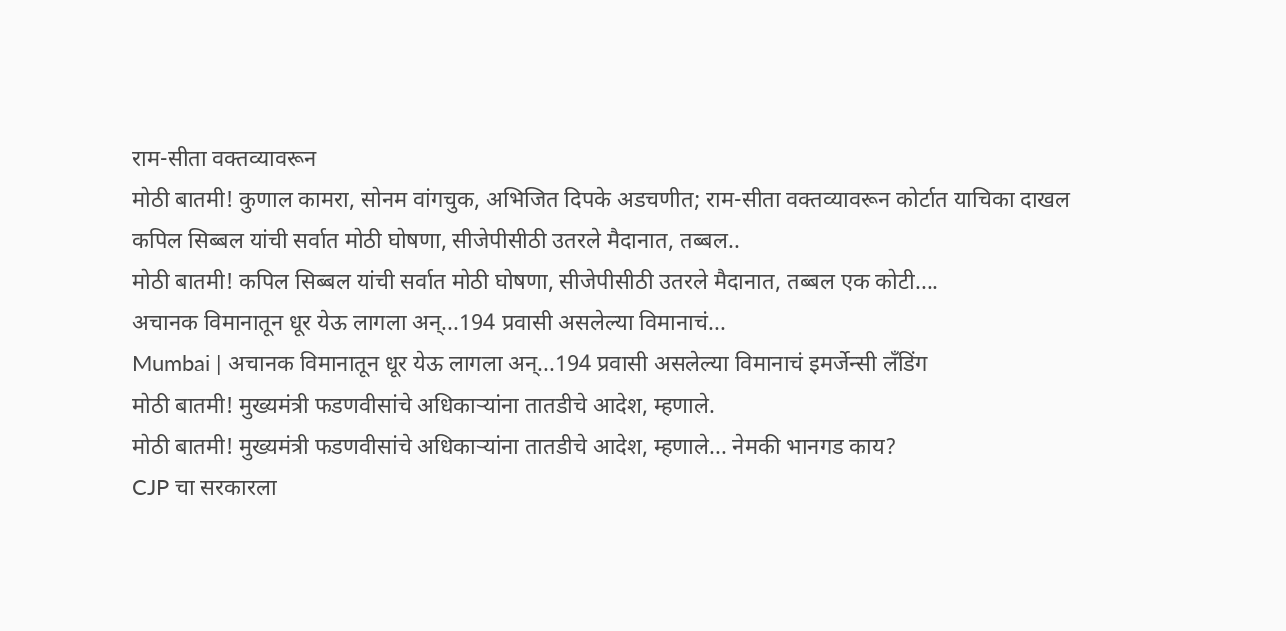राम-सीता वक्तव्यावरून
मोठी बातमी! कुणाल कामरा, सोनम वांगचुक, अभिजित दिपके अडचणीत; राम-सीता वक्तव्यावरून कोर्टात याचिका दाखल
कपिल सिब्बल यांची सर्वात मोठी घोषणा, सीजेपीसीठी उतरले मैदानात, तब्बल..
मोठी बातमी! कपिल सिब्बल यांची सर्वात मोठी घोषणा, सीजेपीसीठी उतरले मैदानात, तब्बल एक कोटी....
अचानक विमानातून धूर येऊ लागला अन्...194 प्रवासी असलेल्या विमानाचं...
Mumbai | अचानक विमानातून धूर येऊ लागला अन्...194 प्रवासी असलेल्या विमानाचं इमर्जेन्सी लँडिंग
मोठी बातमी! मुख्यमंत्री फडणवीसांचे अधिकाऱ्यांना तातडीचे आदेश, म्हणाले.
मोठी बातमी! मुख्यमंत्री फडणवीसांचे अधिकाऱ्यांना तातडीचे आदेश, म्हणाले... नेमकी भानगड काय?
CJP चा सरकारला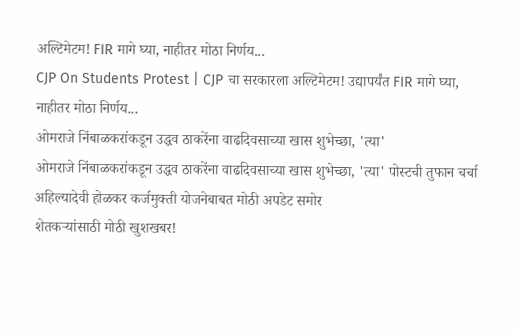अल्टिमेटम! FIR मागे घ्या, नाहीतर मोठा निर्णय...
CJP On Students Protest | CJP चा सरकारला अल्टिमेटम! उद्यापर्यंत FIR मागे घ्या, नाहीतर मोठा निर्णय...
ओमराजे निंबाळकरांकडून उद्धव ठाकरेंना वाढदिवसाच्या खास शुभेच्छा, 'त्या'
ओमराजे निंबाळकरांकडून उद्धव ठाकरेंना वाढदिवसाच्या खास शुभेच्छा, 'त्या' पोस्टची तुफान चर्चा
अहिल्यादेवी होळकर कर्जमुक्ती योजनेबाबत मोठी अपडेट समोर
शेतकऱ्यांसाठी मोठी खुशखबर!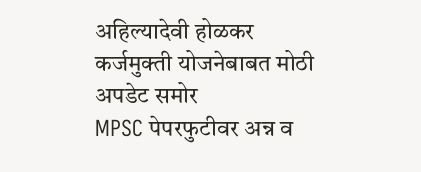अहिल्यादेवी होळकर कर्जमुक्ती योजनेबाबत मोठी अपडेट समोर
MPSC पेपरफुटीवर अन्न व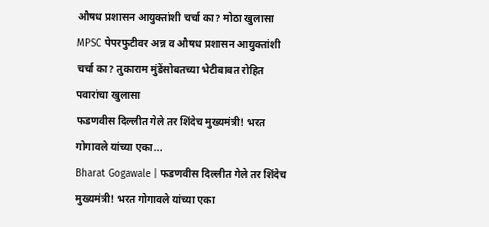औषध प्रशासन आयुक्तांशी चर्चा का? मोठा खुलासा
MPSC पेपरफुटीवर अन्न व औषध प्रशासन आयुक्तांशी चर्चा का? तुकाराम मुंडेंसोबतच्या भेटीबाबत रोहित पवारांचा खुलासा
फडणवीस दिल्लीत गेले तर शिंदेच मुख्यमंत्री! भरत गोगावले यांच्या एका...
Bharat Gogawale | फडणवीस दिल्लीत गेले तर शिंदेच मुख्यमंत्री! भरत गोगावले यांच्या एका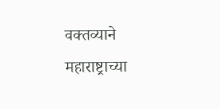वक्तव्याने महाराष्ट्राच्या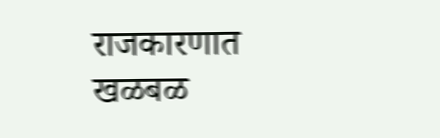राजकारणात खळबळ